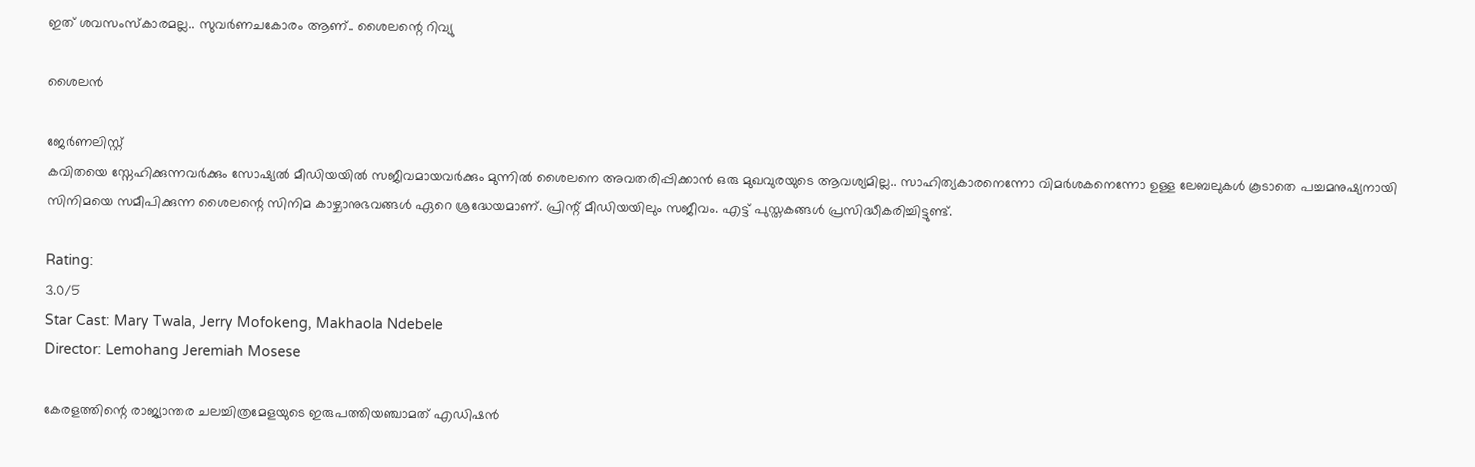ഇത് ശവസംസ്‌കാരമല്ല.. സുവർണചകോരം ആണ്.. ശൈലന്റെ റിവ്യു

ശൈലൻ

ജേര്‍ണലിസ്റ്റ്
കവിതയെ സ്നേഹിക്കുന്നവർക്കും സോഷ്യൽ മീഡിയയിൽ സജീവമായവർക്കും മുന്നിൽ ശൈലനെ അവതരിപ്പിക്കാൻ ഒരു മുഖവുരയുടെ ആവശ്യമില്ല.. സാഹിത്യകാരനെന്നോ വിമർശകനെന്നോ ഉള്ള ലേബലുകൾ കൂടാതെ പച്ചമനുഷ്യനായി സിനിമയെ സമീപിക്കുന്ന ശൈലന്റെ സിനിമ കാഴ്ചാനുഭവങ്ങൾ ഏറെ ശ്രദ്ധേയമാണ്. പ്രിന്റ് മീഡിയയിലും സജീവം. എട്ട് പുസ്തകങ്ങൾ പ്രസിദ്ധീകരിച്ചിട്ടുണ്ട്.

Rating:
3.0/5
Star Cast: Mary Twala, Jerry Mofokeng, Makhaola Ndebele
Director: Lemohang Jeremiah Mosese

കേരളത്തിന്റെ രാജ്യാന്തര ചലച്ചിത്രമേളയുടെ ഇരുപത്തിയഞ്ചാമത് എഡിഷൻ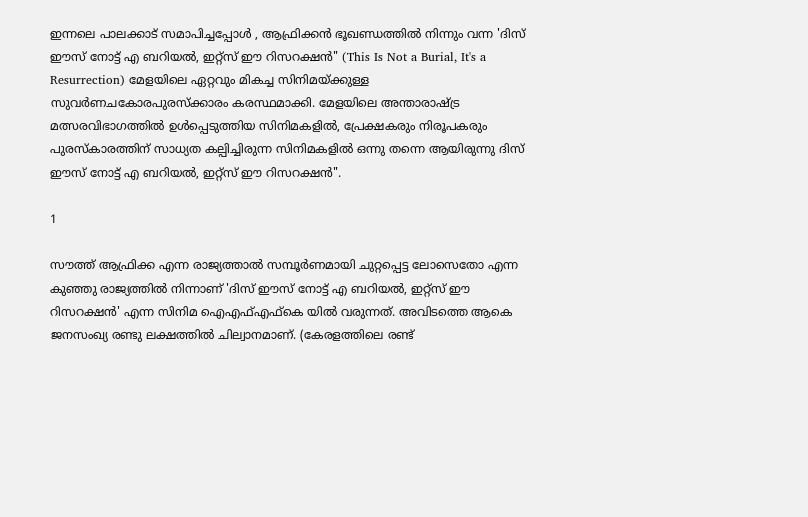ഇന്നലെ പാലക്കാട് സമാപിച്ചപ്പോൾ , ആഫ്രിക്കൻ ഭൂഖണ്ഡത്തിൽ നിന്നും വന്ന 'ദിസ് ഈസ് നോട്ട് എ ബറിയൽ, ഇറ്റ്‌സ് ഈ റിസറക്ഷൻ" (This Is Not a Burial, It's a Resurrection) മേളയിലെ ഏറ്റവും മികച്ച സിനിമയ്ക്കുള്ള സുവർണചകോരപുരസ്‌ക്കാരം കരസ്ഥമാക്കി. മേളയിലെ അന്താരാഷ്ട്ര മത്സരവിഭാഗത്തിൽ ഉൾപ്പെടുത്തിയ സിനിമകളിൽ, പ്രേക്ഷകരും നിരൂപകരും പുരസ്‌കാരത്തിന് സാധ്യത കല്പിച്ചിരുന്ന സിനിമകളിൽ ഒന്നു തന്നെ ആയിരുന്നു ദിസ് ഈസ് നോട്ട് എ ബറിയൽ, ഇറ്റ്‌സ് ഈ റിസറക്ഷൻ".

1

സൗത്ത് ആഫ്രിക്ക എന്ന രാജ്യത്താൽ സമ്പൂർണമായി ചുറ്റപ്പെട്ട ലോസെതോ എന്ന കുഞ്ഞു രാജ്യത്തിൽ നിന്നാണ് 'ദിസ് ഈസ് നോട്ട് എ ബറിയൽ, ഇറ്റ്‌സ് ഈ റിസറക്ഷൻ' എന്ന സിനിമ ഐഎഫ്എഫ്കെ യിൽ വരുന്നത്. അവിടത്തെ ആകെ ജനസംഖ്യ രണ്ടു ലക്ഷത്തിൽ ചില്വാനമാണ്. (കേരളത്തിലെ രണ്ട്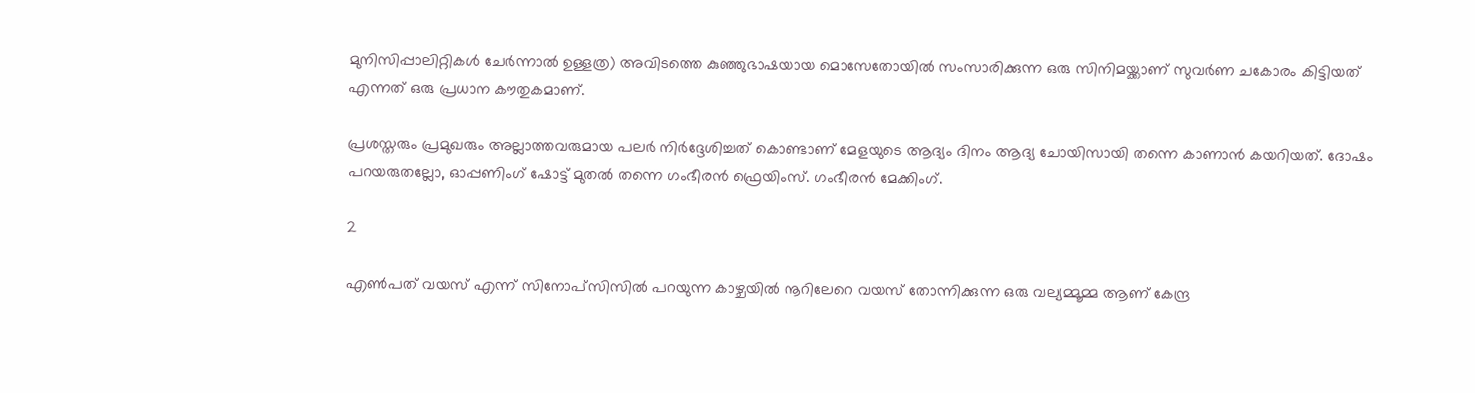മുനിസിപ്പാലിറ്റികൾ ചേർന്നാൽ ഉള്ളത്ര) അവിടത്തെ കുഞ്ഞുഭാഷയായ മൊസേതോയിൽ സംസാരിക്കുന്ന ഒരു സിനിമയ്ക്കാണ് സുവർണ ചകോരം കിട്ടിയത് എന്നത് ഒരു പ്രധാന കൗതുകമാണ്.

പ്രശസ്തരും പ്രമുഖരും അല്ലാത്തവരുമായ പലർ നിർദ്ദേശിച്ചത് കൊണ്ടാണ് മേളയുടെ ആദ്യം ദിനം ആദ്യ ചോയിസായി തന്നെ കാണാൻ കയറിയത്. ദോഷം പറയരുതല്ലോ, ഓപ്പണിംഗ് ഷോട്ട് മുതൽ തന്നെ ഗംഭീരൻ ഫ്രെയിംസ്. ഗംഭീരൻ മേക്കിംഗ്.

2

എൺപത് വയസ് എന്ന് സിനോപ്സിസിൽ പറയുന്ന കാഴ്ചയിൽ നൂറിലേറെ വയസ് തോന്നിക്കുന്ന ഒരു വല്യമ്മൂമ്മ ആണ് കേന്ദ്ര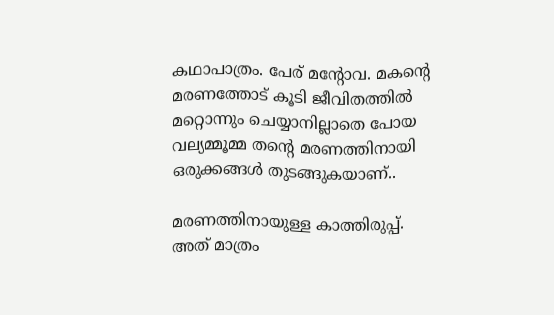കഥാപാത്രം. പേര് മന്റോവ. മകന്റെ മരണത്തോട് കൂടി ജീവിതത്തിൽ മറ്റൊന്നും ചെയ്യാനില്ലാതെ പോയ വല്യമ്മൂമ്മ തന്റെ മരണത്തിനായി ഒരുക്കങ്ങൾ തുടങ്ങുകയാണ്..

മരണത്തിനായുള്ള കാത്തിരുപ്പ്. അത് മാത്രം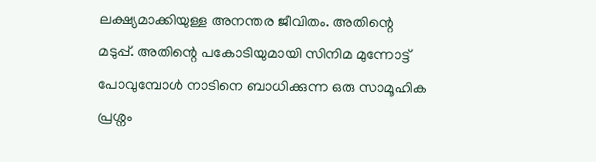ലക്ഷ്യമാക്കിയുള്ള അനന്തര ജീവിതം. അതിന്റെ മടുപ്പ്. അതിന്റെ പകോടിയുമായി സിനിമ മുന്നോട്ട് പോവുമ്പോൾ നാടിനെ ബാധിക്കുന്ന ഒരു സാമൂഹിക പ്രശ്നം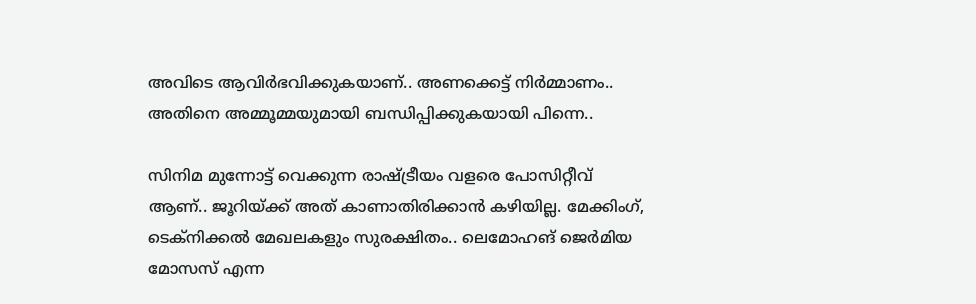അവിടെ ആവിർഭവിക്കുകയാണ്.. അണക്കെട്ട് നിർമ്മാണം.. അതിനെ അമ്മൂമ്മയുമായി ബന്ധിപ്പിക്കുകയായി പിന്നെ..

സിനിമ മുന്നോട്ട് വെക്കുന്ന രാഷ്ട്രീയം വളരെ പോസിറ്റീവ് ആണ്.. ജൂറിയ്ക്ക് അത് കാണാതിരിക്കാൻ കഴിയില്ല. മേക്കിംഗ്, ടെക്നിക്കൽ മേഖലകളും സുരക്ഷിതം.. ലെമോഹങ് ജെർമിയ മോസസ് എന്ന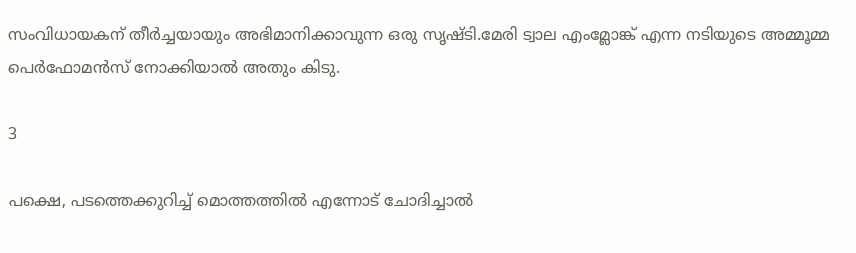സംവിധായകന് തീർച്ചയായും അഭിമാനിക്കാവുന്ന ഒരു സൃഷ്ടി.മേരി ട്വാല എംമ്ലോങ്ക് എന്ന നടിയുടെ അമ്മൂമ്മ പെർഫോമൻസ് നോക്കിയാൽ അതും കിടു.

3

പക്ഷെ, പടത്തെക്കുറിച്ച് മൊത്തത്തിൽ എന്നോട് ചോദിച്ചാൽ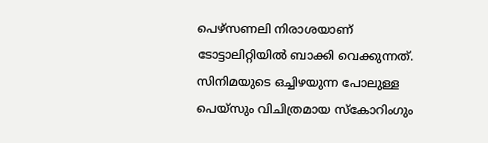പെഴ്‌സണലി നിരാശയാണ് ടോട്ടാലിറ്റിയിൽ ബാക്കി വെക്കുന്നത്. സിനിമയുടെ ഒച്ചിഴയുന്ന പോലുള്ള പെയ്‌സും വിചിത്രമായ സ്കോറിംഗും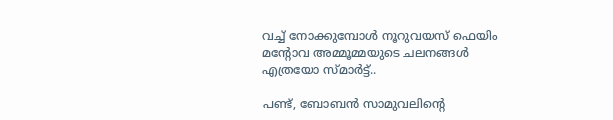വച്ച് നോക്കുമ്പോൾ നൂറുവയസ് ഫെയിം മന്റോവ അമ്മൂമ്മയുടെ ചലനങ്ങൾ എത്രയോ സ്മാർട്ട്..

പണ്ട്, ബോബൻ സാമുവലിന്റെ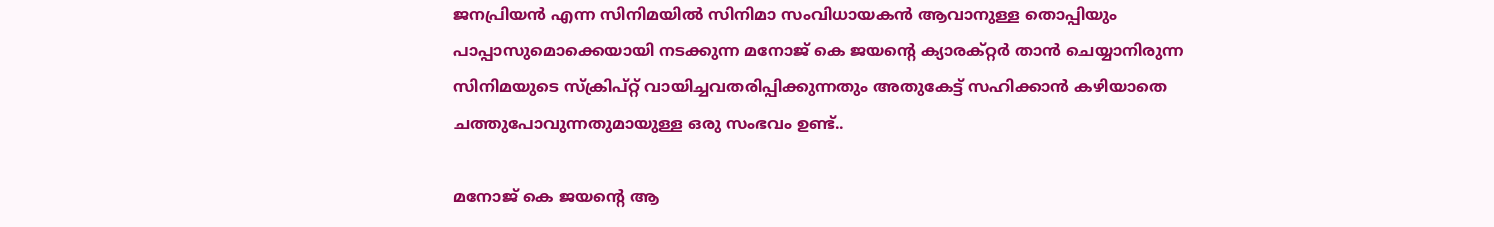ജനപ്രിയൻ എന്ന സിനിമയിൽ സിനിമാ സംവിധായകൻ ആവാനുള്ള തൊപ്പിയും പാപ്പാസുമൊക്കെയായി നടക്കുന്ന മനോജ് കെ ജയന്റെ ക്യാരക്റ്റർ താൻ ചെയ്യാനിരുന്ന സിനിമയുടെ സ്‌ക്രിപ്റ്റ് വായിച്ചവതരിപ്പിക്കുന്നതും അതുകേട്ട് സഹിക്കാൻ കഴിയാതെ ചത്തുപോവുന്നതുമായുള്ള ഒരു സംഭവം ഉണ്ട്..

മനോജ് കെ ജയന്റെ ആ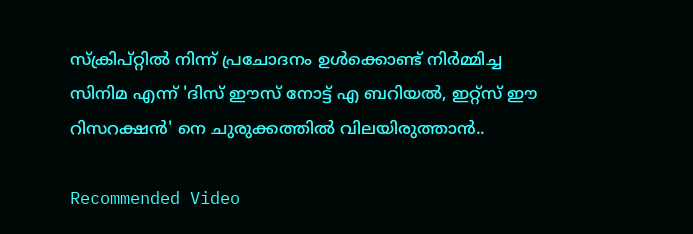സ്ക്രിപ്റ്റിൽ നിന്ന് പ്രചോദനം ഉൾക്കൊണ്ട് നിർമ്മിച്ച സിനിമ എന്ന് 'ദിസ് ഈസ് നോട്ട് എ ബറിയൽ, ഇറ്റ്‌സ് ഈ റിസറക്ഷൻ' നെ ചുരുക്കത്തിൽ വിലയിരുത്താൻ..

Recommended Video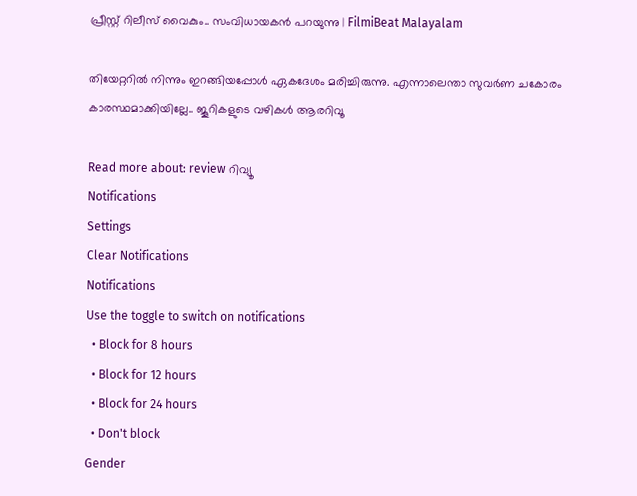പ്രീസ്റ്റ് റിലീസ് വൈകും.. സംവിധായകൻ പറയുന്നു | FilmiBeat Malayalam

തിയേറ്ററിൽ നിന്നും ഇറങ്ങിയപ്പോൾ ഏകദേശം മരിച്ചിരുന്നു. എന്നാലെന്താ സുവർണ ചകോരം കാരസ്ഥമാക്കിയില്ലേ.. ജൂറികളുടെ വഴികൾ ആരറിവൂ

Read more about: review റിവ്യൂ
Notifications
Settings
Clear Notifications
Notifications
Use the toggle to switch on notifications
  • Block for 8 hours
  • Block for 12 hours
  • Block for 24 hours
  • Don't block
Gender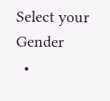Select your Gender
  •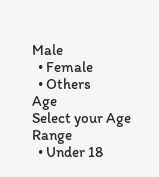Male
  • Female
  • Others
Age
Select your Age Range
  • Under 18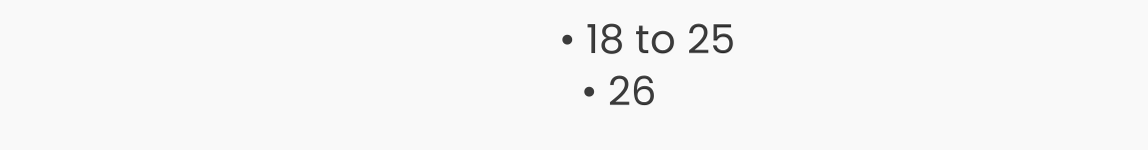• 18 to 25
  • 26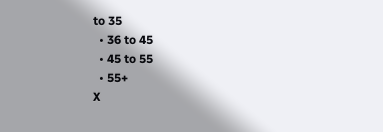to 35
  • 36 to 45
  • 45 to 55
  • 55+
X